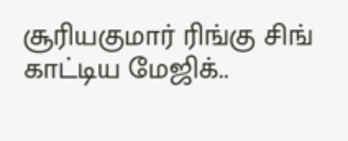சூரியகுமார் ரிங்கு சிங் காட்டிய மேஜிக்..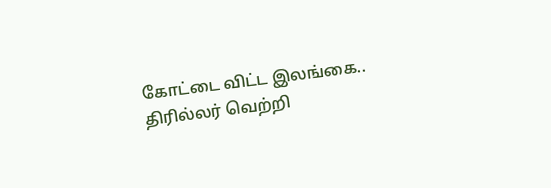கோட்டை விட்ட இலங்கை.. திரில்லர் வெற்றி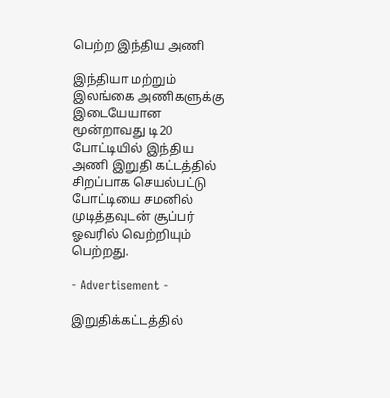பெற்ற இந்திய அணி

இந்தியா மற்றும் இலங்கை அணிகளுக்கு இடையேயான மூன்றாவது டி20 போட்டியில் இந்திய அணி இறுதி கட்டத்தில் சிறப்பாக செயல்பட்டு போட்டியை சமனில் முடித்தவுடன் சூப்பர் ஓவரில் வெற்றியும் பெற்றது.

- Advertisement -

இறுதிக்கட்டத்தில்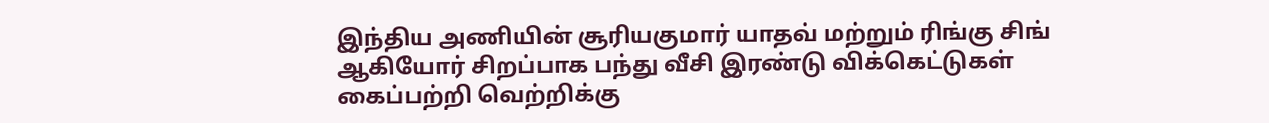இந்திய அணியின் சூரியகுமார் யாதவ் மற்றும் ரிங்கு சிங் ஆகியோர் சிறப்பாக பந்து வீசி இரண்டு விக்கெட்டுகள் கைப்பற்றி வெற்றிக்கு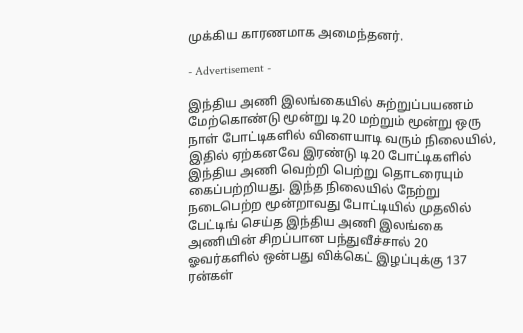முக்கிய காரணமாக அமைந்தனர்.

- Advertisement -

இந்திய அணி இலங்கையில் சுற்றுப்பயணம் மேற்கொண்டு மூன்று டி20 மற்றும் மூன்று ஒரு நாள் போட்டிகளில் விளையாடி வரும் நிலையில், இதில் ஏற்கனவே இரண்டு டி20 போட்டிகளில் இந்திய அணி வெற்றி பெற்று தொடரையும் கைப்பற்றியது. இந்த நிலையில் நேற்று நடைபெற்ற மூன்றாவது போட்டியில் முதலில் பேட்டிங் செய்த இந்திய அணி இலங்கை அணியின் சிறப்பான பந்துவீச்சால் 20 ஓவர்களில் ஒன்பது விக்கெட் இழப்புக்கு 137 ரன்கள்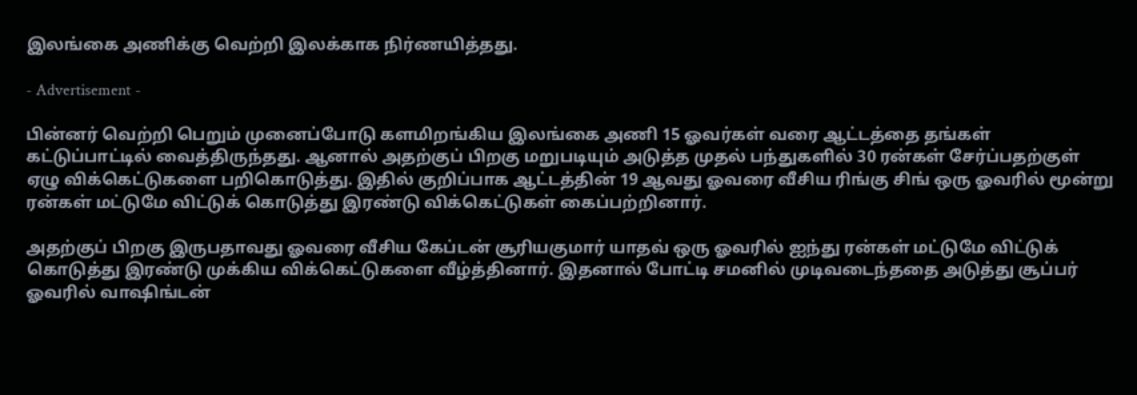இலங்கை அணிக்கு வெற்றி இலக்காக நிர்ணயித்தது.

- Advertisement -

பின்னர் வெற்றி பெறும் முனைப்போடு களமிறங்கிய இலங்கை அணி 15 ஓவர்கள் வரை ஆட்டத்தை தங்கள் கட்டுப்பாட்டில் வைத்திருந்தது. ஆனால் அதற்குப் பிறகு மறுபடியும் அடுத்த முதல் பந்துகளில் 30 ரன்கள் சேர்ப்பதற்குள் ஏழு விக்கெட்டுகளை பறிகொடுத்து. இதில் குறிப்பாக ஆட்டத்தின் 19 ஆவது ஓவரை வீசிய ரிங்கு சிங் ஒரு ஓவரில் மூன்று ரன்கள் மட்டுமே விட்டுக் கொடுத்து இரண்டு விக்கெட்டுகள் கைப்பற்றினார்.

அதற்குப் பிறகு இருபதாவது ஓவரை வீசிய கேப்டன் சூரியகுமார் யாதவ் ஒரு ஓவரில் ஐந்து ரன்கள் மட்டுமே விட்டுக் கொடுத்து இரண்டு முக்கிய விக்கெட்டுகளை வீழ்த்தினார். இதனால் போட்டி சமனில் முடிவடைந்ததை அடுத்து சூப்பர் ஓவரில் வாஷிங்டன்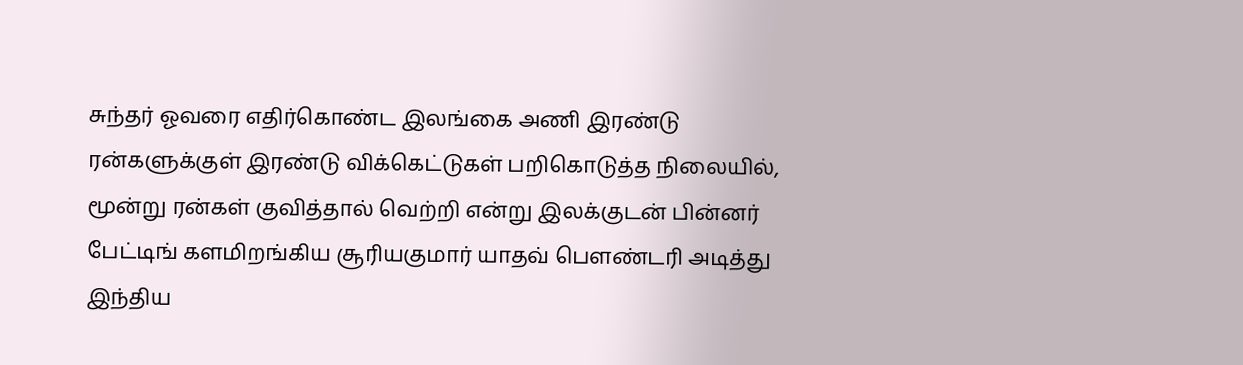சுந்தர் ஓவரை எதிர்கொண்ட இலங்கை அணி இரண்டு ரன்களுக்குள் இரண்டு விக்கெட்டுகள் பறிகொடுத்த நிலையில், மூன்று ரன்கள் குவித்தால் வெற்றி என்று இலக்குடன் பின்னர் பேட்டிங் களமிறங்கிய சூரியகுமார் யாதவ் பௌண்டரி அடித்து இந்திய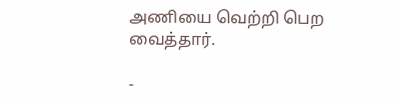அணியை வெற்றி பெற வைத்தார்.

-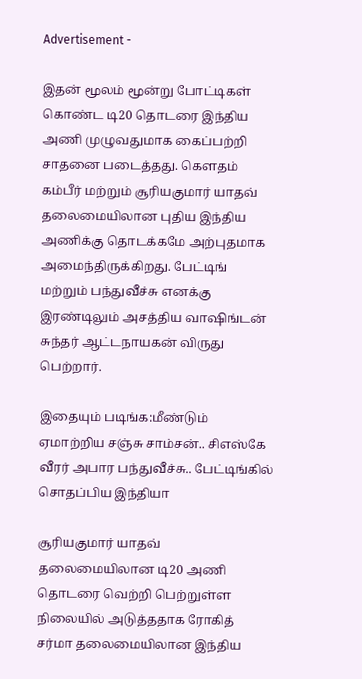Advertisement -

இதன் மூலம் மூன்று போட்டிகள் கொண்ட டி20 தொடரை இந்திய அணி முழுவதுமாக கைப்பற்றி சாதனை படைத்தது. கௌதம் கம்பீர் மற்றும் சூரியகுமார் யாதவ் தலைமையிலான புதிய இந்திய அணிக்கு தொடக்கமே அற்புதமாக அமைந்திருக்கிறது. பேட்டிங் மற்றும் பந்துவீச்சு எனக்கு இரண்டிலும் அசத்திய வாஷிங்டன் சுந்தர் ஆட்டநாயகன் விருது பெற்றார்.

இதையும் படிங்க:மீண்டும் ஏமாற்றிய சஞ்சு சாம்சன்.. சிஎஸ்கே வீரர் அபார பந்துவீச்சு.. பேட்டிங்கில் சொதப்பிய இந்தியா

சூரியகுமார் யாதவ் தலைமையிலான டி20 அணி தொடரை வெற்றி பெற்றுள்ள நிலையில் அடுத்ததாக ரோகித் சர்மா தலைமையிலான இந்திய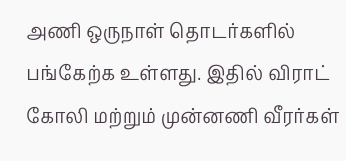அணி ஒருநாள் தொடர்களில் பங்கேற்க உள்ளது. இதில் விராட் கோலி மற்றும் முன்னணி வீரர்கள்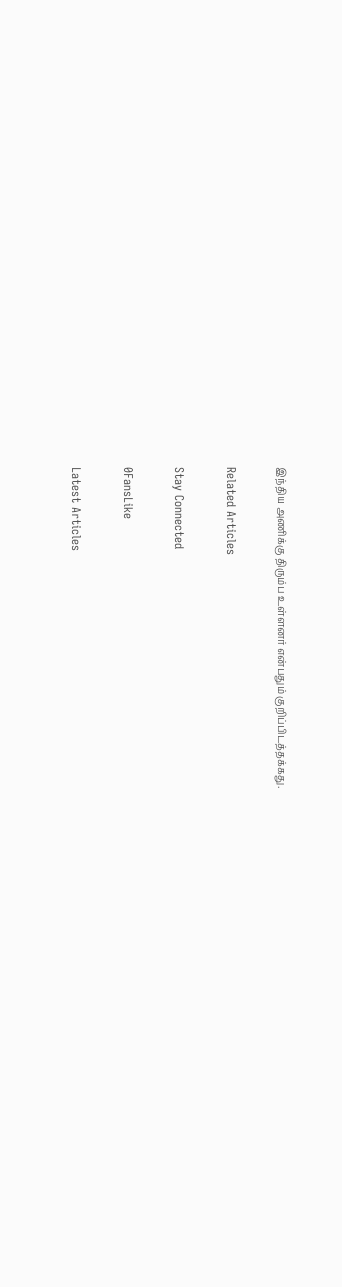இந்திய அணிக்கு திரும்ப உள்ளனர் என்பதும் குறிப்பிடத்தக்கது.

Related Articles

Stay Connected

0FansLike

Latest Articles